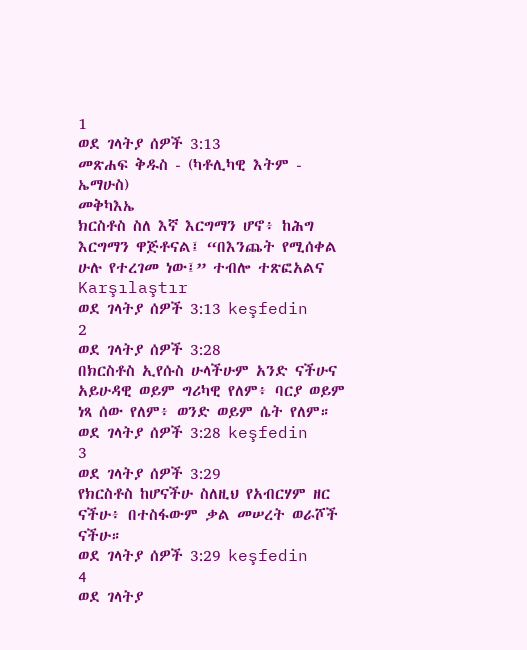1
ወደ ገላትያ ሰዎች 3:13
መጽሐፍ ቅዱስ - (ካቶሊካዊ እትም - ኤማሁስ)
መቅካእኤ
ክርስቶስ ስለ እኛ እርግማን ሆኖ፥ ከሕግ እርግማን ዋጅቶናል፤ “በእንጨት የሚሰቀል ሁሉ የተረገመ ነው፤” ተብሎ ተጽፎአልና
Karşılaştır
ወደ ገላትያ ሰዎች 3:13 keşfedin
2
ወደ ገላትያ ሰዎች 3:28
በክርስቶስ ኢየሱስ ሁላችሁም አንድ ናችሁና አይሁዳዊ ወይም ግሪካዊ የለም፥ ባርያ ወይም ነጻ ሰው የለም፥ ወንድ ወይም ሴት የለም።
ወደ ገላትያ ሰዎች 3:28 keşfedin
3
ወደ ገላትያ ሰዎች 3:29
የክርስቶስ ከሆናችሁ ስለዚህ የአብርሃም ዘር ናችሁ፥ በተስፋውም ቃል መሠረት ወራሾች ናችሁ።
ወደ ገላትያ ሰዎች 3:29 keşfedin
4
ወደ ገላትያ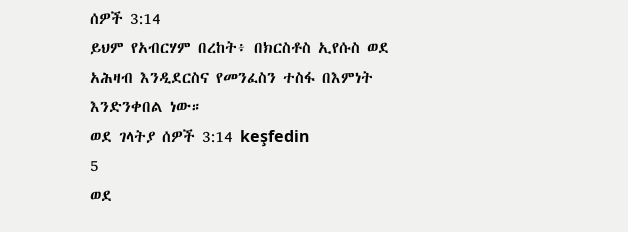ሰዎች 3:14
ይህም የአብርሃም በረከት፥ በክርስቶስ ኢየሱስ ወደ አሕዛብ እንዲደርስና የመንፈስን ተስፋ በእምነት እንድንቀበል ነው።
ወደ ገላትያ ሰዎች 3:14 keşfedin
5
ወደ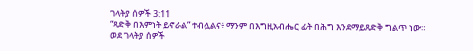ገላትያ ሰዎች 3:11
“ጻድቅ በእምነት ይኖራል” ተብሏልና፥ ማንም በእግዚአብሔር ፊት በሕግ እንደማይጸድቅ ግልጥ ነው።
ወደ ገላትያ ሰዎች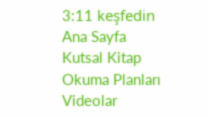3:11 keşfedin
Ana Sayfa
Kutsal Kitap
Okuma Planları
Videolar